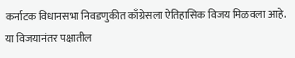कर्नाटक विधानसभा निवडणुकीत काँग्रेसला ऐतिहासिक विजय मिळवला आहे. या विजयानंतर पक्षातील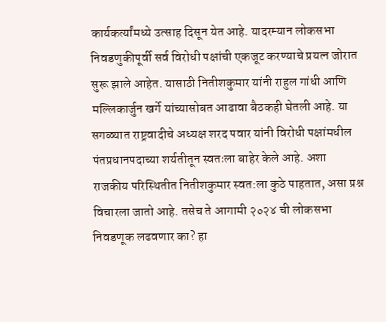कार्यकर्त्यांमध्ये उत्साह दिसून येत आहे. यादरम्यान लोकसभा निवडणुकीपूर्वी सर्व विरोधी पक्षांची एकजूट करण्याचे प्रयत्न जोरात सुरू झाले आहेत. यासाठी नितीशकुमार यांनी राहुल गांधी आणि मल्लिकार्जुन खर्गे यांच्यासोबत आढावा बैठकही घेतली आहे. या सगळ्यात राष्ट्रवादीचे अध्यक्ष शरद पवार यांनी विरोधी पक्षांमधील पंतप्रधानपदाच्या शर्यतीतून स्वतःला बाहेर केले आहे. अशा राजकीय परिस्थितीत नितीशकुमार स्वत:ला कुठे पाहतात, असा प्रश्न विचारला जातो आहे. तसेच ते आगामी २०२४ ची लोकसभा निवडणूक लढवणार का? हा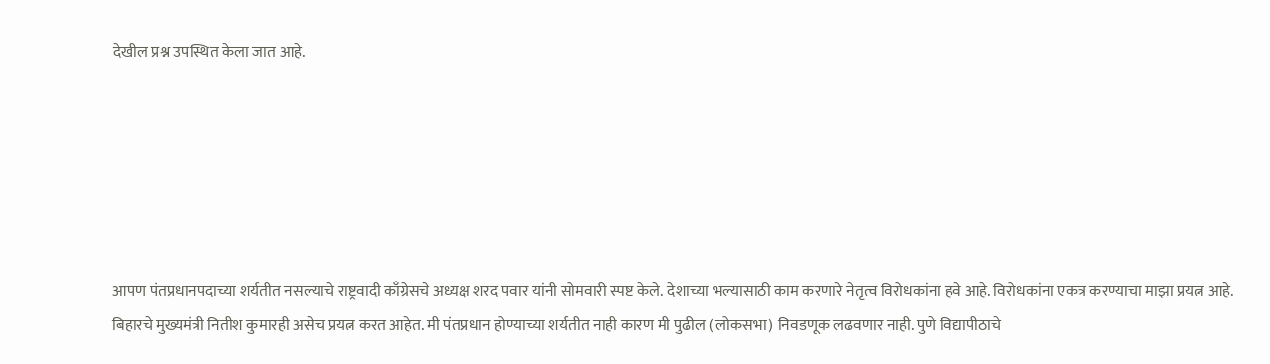देखील प्रश्न उपस्थित केला जात आहे.






आपण पंतप्रधानपदाच्या शर्यतीत नसल्याचे राष्ट्रवादी काँग्रेसचे अध्यक्ष शरद पवार यांनी सोमवारी स्पष्ट केले. देशाच्या भल्यासाठी काम करणारे नेतृत्व विरोधकांना हवे आहे. विरोधकांना एकत्र करण्याचा माझा प्रयत्न आहे. बिहारचे मुख्यमंत्री नितीश कुमारही असेच प्रयत्न करत आहेत. मी पंतप्रधान होण्याच्या शर्यतीत नाही कारण मी पुढील (लोकसभा) निवडणूक लढवणार नाही. पुणे विद्यापीठाचे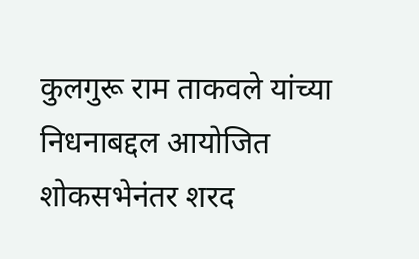कुलगुरू राम ताकवले यांच्या निधनाबद्दल आयोजित शोकसभेनंतर शरद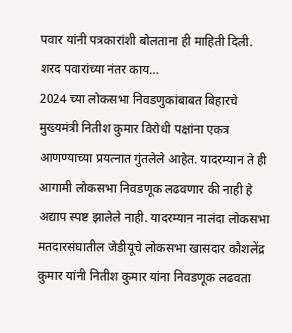पवार यांनी पत्रकारांशी बोलताना ही माहिती दिली.
शरद पवारांच्या नंतर काय…
2024 च्या लोकसभा निवडणुकांबाबत बिहारचे मुख्यमंत्री नितीश कुमार विरोधी पक्षांना एकत्र आणण्याच्या प्रयत्नात गुंतलेले आहेत. यादरम्यान ते ही आगामी लोकसभा निवडणूक लढवणार की नाही हे अद्याप स्पष्ट झालेले नाही. यादरम्यान नालंदा लोकसभा मतदारसंघातील जेडीयूचे लोकसभा खासदार कौशलेंद्र कुमार यांनी नितीश कुमार यांना निवडणूक लढवता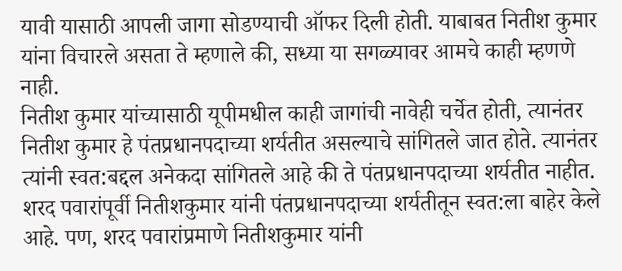यावी यासाठी आपली जागा सोडण्याची ऑफर दिली होती. याबाबत नितीश कुमार यांना विचारले असता ते म्हणाले की, सध्या या सगळ्यावर आमचे काही म्हणणे नाही.
नितीश कुमार यांच्यासाठी यूपीमधील काही जागांची नावेही चर्चेत होती, त्यानंतर नितीश कुमार हे पंतप्रधानपदाच्या शर्यतीत असल्याचे सांगितले जात होते. त्यानंतर त्यांनी स्वत:बद्दल अनेकदा सांगितले आहे की ते पंतप्रधानपदाच्या शर्यतीत नाहीत. शरद पवारांपूर्वी नितीशकुमार यांनी पंतप्रधानपदाच्या शर्यतीतून स्वत:ला बाहेर केले आहे. पण, शरद पवारांप्रमाणे नितीशकुमार यांनी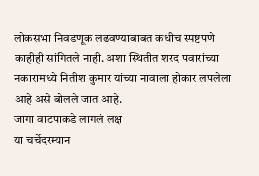लोकसभा निवडणूक लढवण्याबाबत कधीच स्पष्टपणे काहीही सांगितले नाही. अशा स्थितीत शरद पवारांच्या नकारामध्ये नितीश कुमार यांच्या नावाला होकार लपलेला आहे असे बोलले जात आहे.
जागा वाटपाकडे लागलं लक्ष
या चर्चेदरम्यान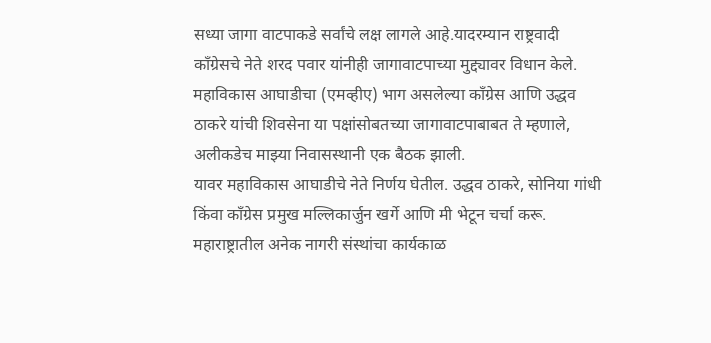सध्या जागा वाटपाकडे सर्वांचे लक्ष लागले आहे.यादरम्यान राष्ट्रवादी काँग्रेसचे नेते शरद पवार यांनीही जागावाटपाच्या मुद्द्यावर विधान केले. महाविकास आघाडीचा (एमव्हीए) भाग असलेल्या काँग्रेस आणि उद्धव ठाकरे यांची शिवसेना या पक्षांसोबतच्या जागावाटपाबाबत ते म्हणाले, अलीकडेच माझ्या निवासस्थानी एक बैठक झाली.
यावर महाविकास आघाडीचे नेते निर्णय घेतील. उद्धव ठाकरे, सोनिया गांधी किंवा काँग्रेस प्रमुख मल्लिकार्जुन खर्गे आणि मी भेटून चर्चा करू. महाराष्ट्रातील अनेक नागरी संस्थांचा कार्यकाळ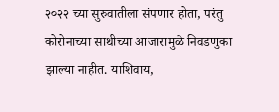२०२२ च्या सुरुवातीला संपणार होता, परंतु कोरोनाच्या साथीच्या आजारामुळे निवडणुका झाल्या नाहीत. याशिवाय,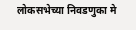लोकसभेच्या निवडणुका मे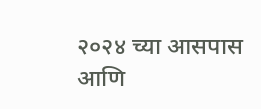२०२४ च्या आसपास आणि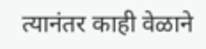त्यानंतर काही वेळाने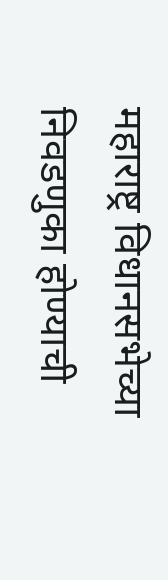महाराष्ट्र विधानसभेच्या निवडणुका होण्याची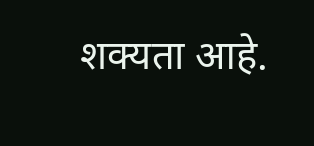शक्यता आहे.